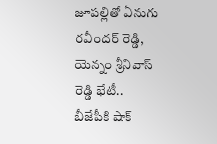జూపల్లితో ఏనుగు రవీందర్ రెడ్డి, యెన్నం శ్రీనివాస్ రెడ్డి భేటీ.. బీజేపీకి షాక్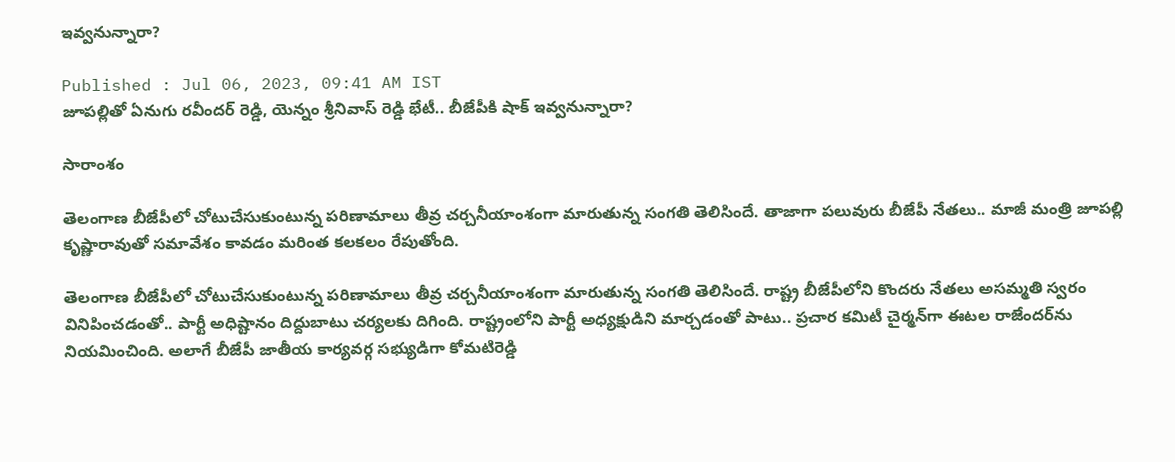ఇవ్వనున్నారా?

Published : Jul 06, 2023, 09:41 AM IST
జూపల్లితో ఏనుగు రవీందర్ రెడ్డి, యెన్నం శ్రీనివాస్ రెడ్డి భేటీ.. బీజేపీకి షాక్ ఇవ్వనున్నారా?

సారాంశం

తెలంగాణ బీజేపీలో చోటుచేసుకుంటున్న పరిణామాలు తీవ్ర చర్చనీయాంశంగా మారుతున్న సంగతి తెలిసిందే. తాజాగా పలువురు బీజేపీ నేతలు.. మాజీ మంత్రి జూపల్లి కృష్ణారావుతో సమావేశం కావడం మరింత కలకలం రేపుతోంది.

తెలంగాణ బీజేపీలో చోటుచేసుకుంటున్న పరిణామాలు తీవ్ర చర్చనీయాంశంగా మారుతున్న సంగతి తెలిసిందే. రాష్ట్ర బీజేపీలోని కొందరు నేతలు అసమ్మతి స్వరం వినిపించడంతో.. పార్టీ అధిష్టానం దిద్దుబాటు చర్యలకు దిగింది. రాష్ట్రంలోని పార్టీ అధ్యక్షుడిని మార్చడంతో పాటు.. ప్రచార కమిటీ చైర్మన్‌గా ఈటల రాజేందర్‌ను నియమించింది. అలాగే బీజేపీ జాతీయ కార్యవర్గ సభ్యుడిగా కోమటిరెడ్డి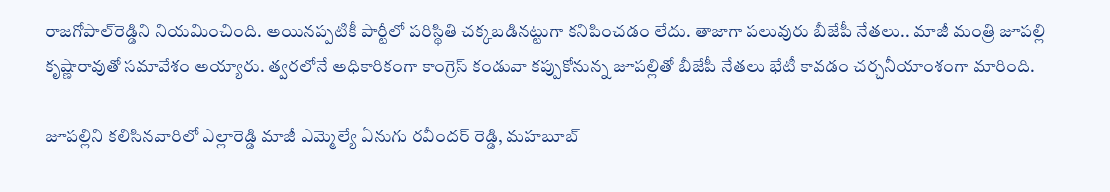రాజగోపాల్‌రెడ్డిని నియమించింది. అయినప్పటికీ పార్టీలో పరిస్థితి చక్కబడినట్టుగా కనిపించడం లేదు. తాజాగా పలువురు బీజేపీ నేతలు.. మాజీ మంత్రి జూపల్లి కృష్ణారావుతో సమావేశం అయ్యారు. త్వరలోనే అధికారికంగా కాంగ్రెస్ కండువా కప్పుకోనున్న జూపల్లితో బీజేపీ నేతలు భేటీ కావడం చర్చనీయాంశంగా మారింది.

జూపల్లిని కలిసినవారిలో ఎల్లారెడ్డి మాజీ ఎమ్మెల్యే ఏనుగు రవీందర్ రెడ్డి, మహబూబ్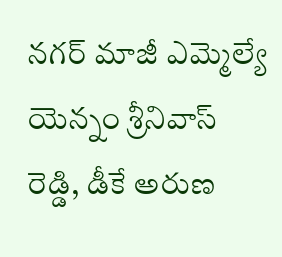నగర్ మాజీ ఎమ్మెల్యే యెన్నం శ్రీనివాస్ రెడ్డి, డీకే అరుణ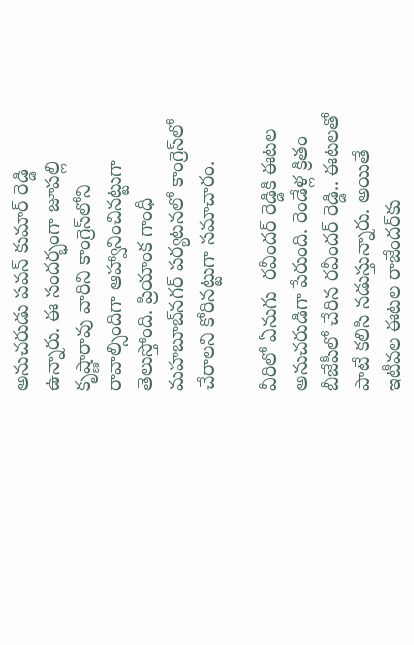అనుచరుడు పవన్ కుమార్ రెడ్డి ఉన్నారు. ఈ సందర్భంగా జూపల్లి కృష్ణారావు వారిని కాంగ్రెస్‌లోని రావాల్సిందిగా ఆహ్వానించినట్టుగా తెలుస్తోంది. ప్రియాంక గాంధీ మహబూబ్‌నగర్ పర్యటనలో కాంగ్రెస్‌లో చేరాలని కోరినట్టుగా సమాచారం.

వీరిలో ఏనుగు  రవీందర్ రెడ్డికి ఈటల అనుచరుడిగా పేరుంది. రెండేళ్ల క్రితం బీజేపీలో చేరిన రవీందర్ రెడ్డి.. ఈటలతో పాటే కలిసి నడుస్తున్నారు. అయితే ఇటీవల ఈటల రాజేందర్‌కు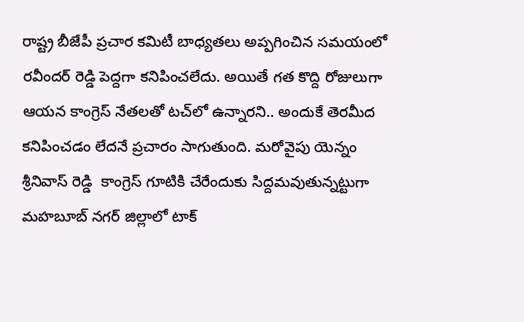రాష్ట్ర బీజేపీ ప్రచార కమిటీ బాధ్యతలు అప్పగించిన సమయంలో రవీందర్ రెడ్డి పెద్దగా కనిపించలేదు. అయితే గత కొద్ది రోజులుగా ఆయన కాంగ్రెస్ నేతలతో టచ్‌లో ఉన్నారని.. అందుకే తెరమీద కనిపించడం లేదనే ప్రచారం సాగుతుంది. మరోవైపు యెన్నం శ్రీనివాస్ రెడ్డి  కాంగ్రెస్ గూటికి చేరేందుకు సిద్దమవుతున్నట్టుగా మహబూబ్ నగర్‌ జిల్లాలో టాక్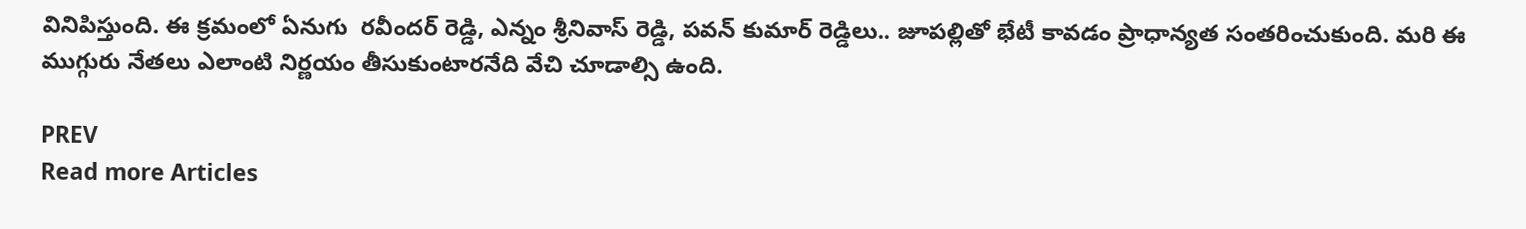వినిపిస్తుంది. ఈ క్రమంలో ఏనుగు  రవీందర్ రెడ్డి, ఎన్నం శ్రీనివాస్ రెడ్డి, పవన్ కుమార్ రెడ్డిలు.. జూపల్లితో భేటీ కావడం ప్రాధాన్యత సంతరించుకుంది. మరి ఈ ముగ్గురు నేతలు ఎలాంటి నిర్ణయం తీసుకుంటారనేది వేచి చూడాల్సి ఉంది.

PREV
Read more Articles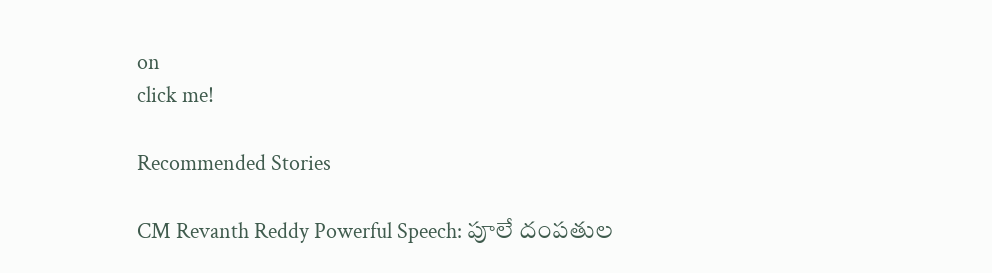on
click me!

Recommended Stories

CM Revanth Reddy Powerful Speech: పూలే దంపతుల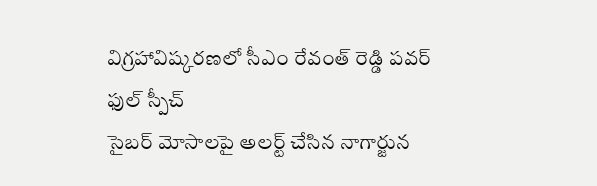విగ్రహావిష్కరణలో సీఎం రేవంత్ రెడ్డి పవర్ ఫుల్ స్పీచ్
సైబర్ మోసాలపై అలర్ట్ చేసిన నాగార్జున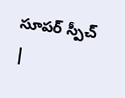సూపర్ స్పీచ్ |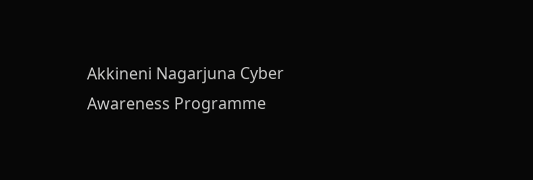Akkineni Nagarjuna Cyber Awareness Programme